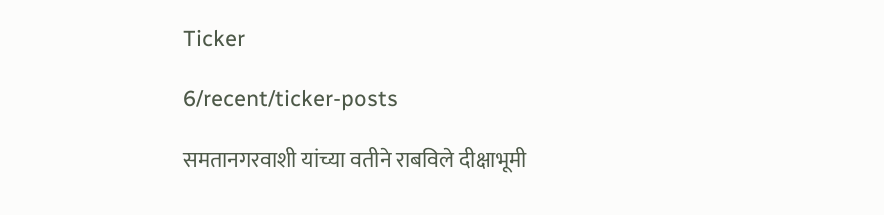Ticker

6/recent/ticker-posts

समतानगरवाशी यांच्या वतीने राबविले दीक्षाभूमी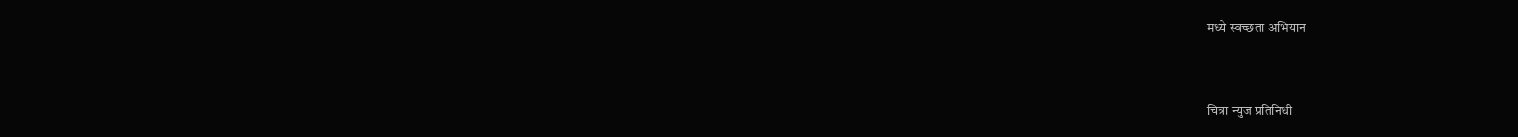मध्ये स्वच्छता अभियान


चित्रा न्युज प्रतिनिधी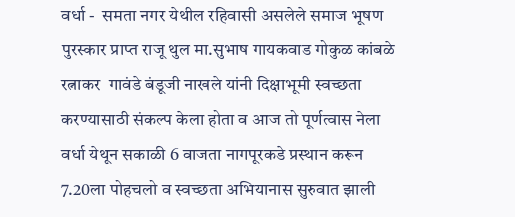वर्धा -  समता नगर येथील रहिवासी असलेले समाज भूषण पुरस्कार प्राप्त राजू थुल मा.सुभाष गायकवाड गोकुळ कांबळे  रत्नाकर  गावंडे बंडूजी नाखले यांनी दिक्षाभूमी स्वच्छता करण्यासाठी संकल्प केला होता व आज तो पूर्णत्वास नेला वर्धा येथून सकाळी 6 वाजता नागपूरकडे प्रस्थान करून 7.20ला पोहचलो व स्वच्छता अभियानास सुरुवात झाली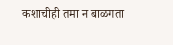कशाचीही तमा न बाळगता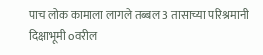पाच लोक कामाला लागले तब्बल 3 तासाच्या परिश्रमानी दिक्षाभूमी oवरील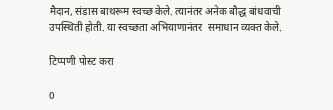मैदान, संडास बाथरूम स्वच्छ केले. त्यानंतर अनेक बौद्ध बांधवाची उपस्थिती होती. या स्वच्छता अभियाणानंतर  समाधान व्यक्त केले.

टिप्पणी पोस्ट करा

0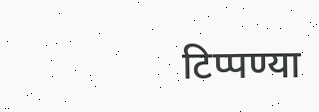टिप्पण्या